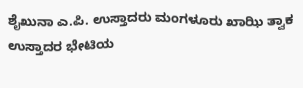ಶೈಖುನಾ ಎ.ಪಿ. ಉಸ್ತಾದರು ಮಂಗಳೂರು ಖಾಝಿ ತ್ವಾಕ ಉಸ್ತಾದರ ಭೇಟಿಯ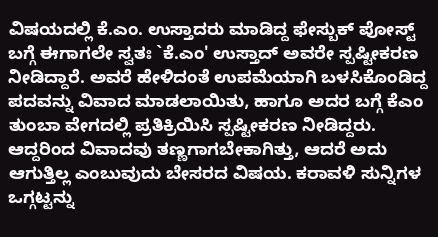ವಿಷಯದಲ್ಲಿ ಕೆ.ಎಂ. ಉಸ್ತಾದರು ಮಾಡಿದ್ದ ಫೇಸ್ಬುಕ್ ಪೋಸ್ಟ್ ಬಗ್ಗೆ ಈಗಾಗಲೇ ಸ್ವತಃ `ಕೆ.ಎಂ' ಉಸ್ತಾದ್ ಅವರೇ ಸ್ಪಷ್ಟೀಕರಣ ನೀಡಿದ್ದಾರೆ. ಅವರೆ ಹೇಳಿದಂತೆ ಉಪಮೆಯಾಗಿ ಬಳಸಿಕೊಂಡಿದ್ದ ಪದವನ್ನು ವಿವಾದ ಮಾಡಲಾಯಿತು, ಹಾಗೂ ಅದರ ಬಗ್ಗೆ ಕೆಎಂ ತುಂಬಾ ವೇಗದಲ್ಲಿ ಪ್ರತಿಕ್ರಿಯಿಸಿ ಸ್ಪಷ್ಟೀಕರಣ ನೀಡಿದ್ದರು. ಆದ್ದರಿಂದ ವಿವಾದವು ತಣ್ಣಗಾಗಬೇಕಾಗಿತ್ತು, ಆದರೆ ಅದು ಆಗುತ್ತಿಲ್ಲ ಎಂಬುವುದು ಬೇಸರದ ವಿಷಯ. ಕರಾವಳಿ ಸುನ್ನಿಗಳ ಒಗ್ಗಟ್ಟನ್ನು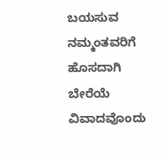ಬಯಸುವ ನಮ್ಮಂತವರಿಗೆ ಹೊಸದಾಗಿ ಬೇರೆಯೆ ವಿವಾದವೊಂದು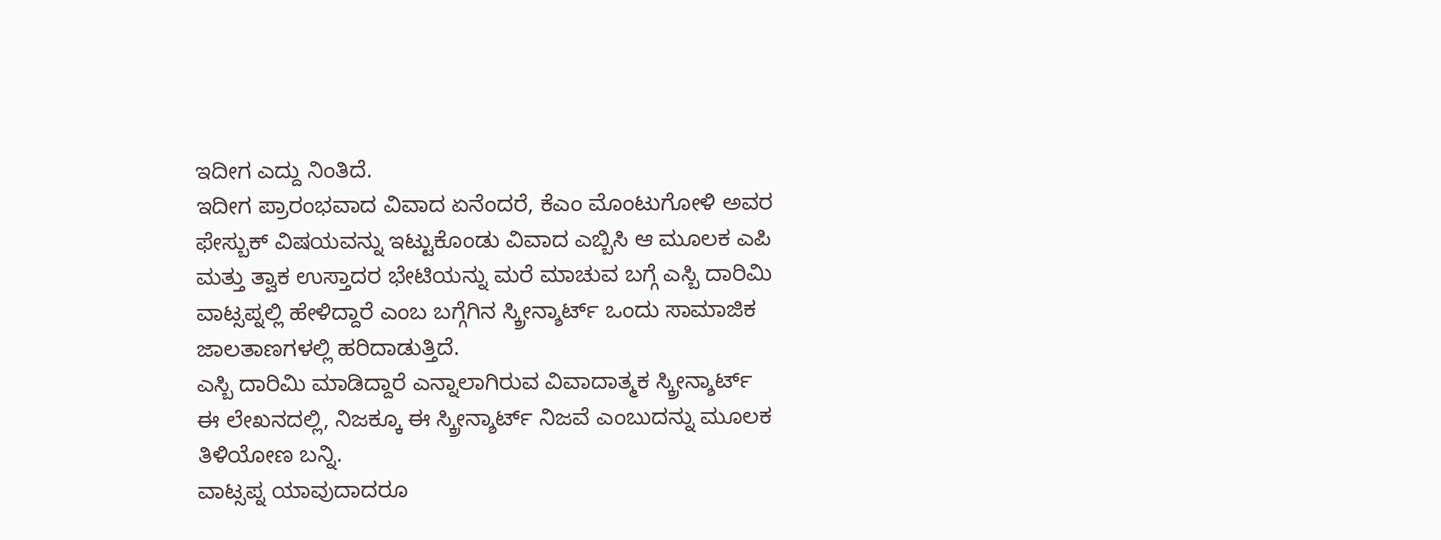ಇದೀಗ ಎದ್ದು ನಿಂತಿದೆ.
ಇದೀಗ ಪ್ರಾರಂಭವಾದ ವಿವಾದ ಏನೆಂದರೆ, ಕೆಎಂ ಮೊಂಟುಗೋಳಿ ಅವರ ಫೇಸ್ಬುಕ್ ವಿಷಯವನ್ನು ಇಟ್ಟುಕೊಂಡು ವಿವಾದ ಎಬ್ಬಿಸಿ ಆ ಮೂಲಕ ಎಪಿ ಮತ್ತು ತ್ವಾಕ ಉಸ್ತಾದರ ಭೇಟಿಯನ್ನು ಮರೆ ಮಾಚುವ ಬಗ್ಗೆ ಎಸ್ಬಿ ದಾರಿಮಿ ವಾಟ್ಸಪ್ನಲ್ಲಿ ಹೇಳಿದ್ದಾರೆ ಎಂಬ ಬಗ್ಗೆಗಿನ ಸ್ಕ್ರೀನ್ಶಾರ್ಟ್ ಒಂದು ಸಾಮಾಜಿಕ ಜಾಲತಾಣಗಳಲ್ಲಿ ಹರಿದಾಡುತ್ತಿದೆ.
ಎಸ್ಬಿ ದಾರಿಮಿ ಮಾಡಿದ್ದಾರೆ ಎನ್ನಾಲಾಗಿರುವ ವಿವಾದಾತ್ಮಕ ಸ್ಕ್ರೀನ್ಶಾರ್ಟ್
ಈ ಲೇಖನದಲ್ಲಿ, ನಿಜಕ್ಕೂ ಈ ಸ್ಕ್ರೀನ್ಶಾರ್ಟ್ ನಿಜವೆ ಎಂಬುದನ್ನು ಮೂಲಕ ತಿಳಿಯೋಣ ಬನ್ನಿ.
ವಾಟ್ಸಪ್ನ ಯಾವುದಾದರೂ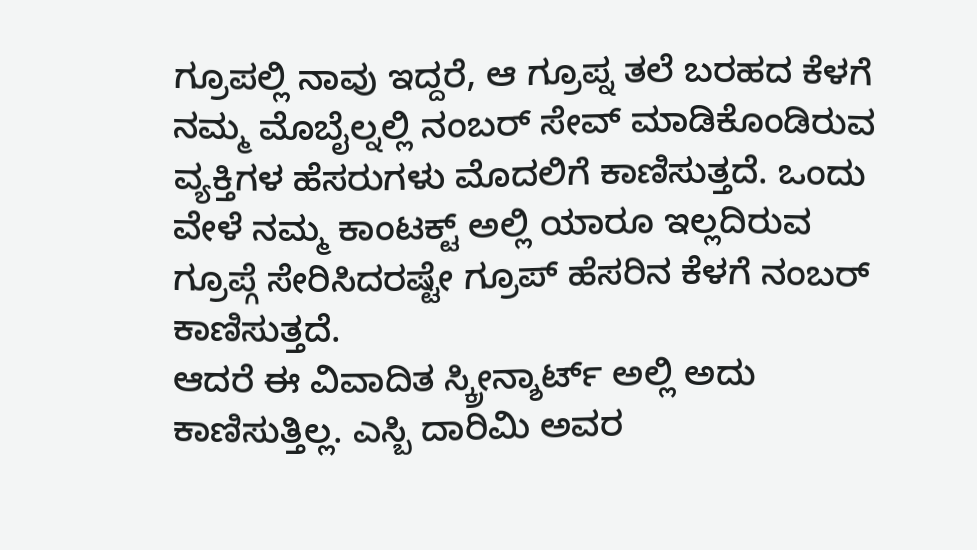ಗ್ರೂಪಲ್ಲಿ ನಾವು ಇದ್ದರೆ, ಆ ಗ್ರೂಪ್ನ ತಲೆ ಬರಹದ ಕೆಳಗೆ ನಮ್ಮ ಮೊಬೈಲ್ನಲ್ಲಿ ನಂಬರ್ ಸೇವ್ ಮಾಡಿಕೊಂಡಿರುವ ವ್ಯಕ್ತಿಗಳ ಹೆಸರುಗಳು ಮೊದಲಿಗೆ ಕಾಣಿಸುತ್ತದೆ. ಒಂದು ವೇಳೆ ನಮ್ಮ ಕಾಂಟಕ್ಟ್ ಅಲ್ಲಿ ಯಾರೂ ಇಲ್ಲದಿರುವ ಗ್ರೂಪ್ಗೆ ಸೇರಿಸಿದರಷ್ಟೇ ಗ್ರೂಪ್ ಹೆಸರಿನ ಕೆಳಗೆ ನಂಬರ್ ಕಾಣಿಸುತ್ತದೆ.
ಆದರೆ ಈ ವಿವಾದಿತ ಸ್ಕ್ರೀನ್ಶಾರ್ಟ್ ಅಲ್ಲಿ ಅದು ಕಾಣಿಸುತ್ತಿಲ್ಲ. ಎಸ್ಬಿ ದಾರಿಮಿ ಅವರ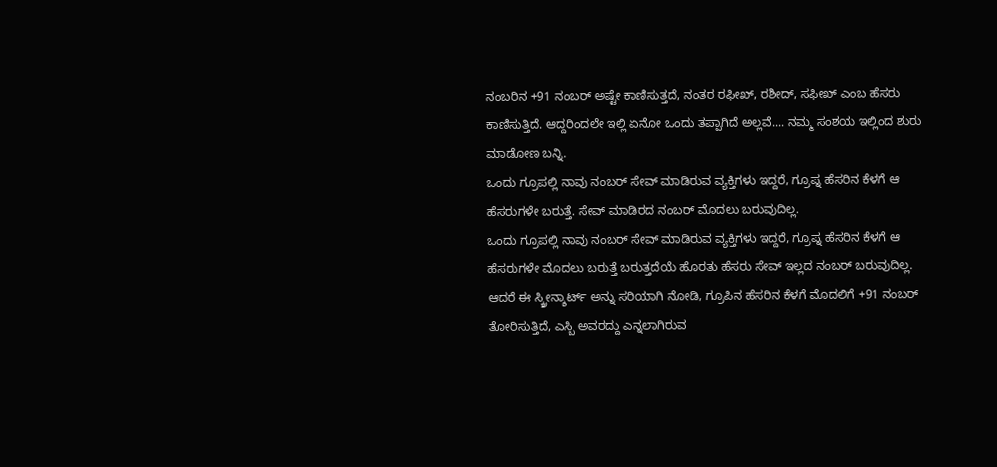ನಂಬರಿನ +91 ನಂಬರ್ ಅಷ್ಟೇ ಕಾಣಿಸುತ್ತದೆ, ನಂತರ ರಫೀಖ್, ರಶೀದ್, ಸಫೀಖ್ ಎಂಬ ಹೆಸರು ಕಾಣಿಸುತ್ತಿದೆ. ಆದ್ದರಿಂದಲೇ ಇಲ್ಲಿ ಏನೋ ಒಂದು ತಪ್ಪಾಗಿದೆ ಅಲ್ಲವೆ.... ನಮ್ಮ ಸಂಶಯ ಇಲ್ಲಿಂದ ಶುರು ಮಾಡೋಣ ಬನ್ನಿ.
ಒಂದು ಗ್ರೂಪಲ್ಲಿ ನಾವು ನಂಬರ್ ಸೇವ್ ಮಾಡಿರುವ ವ್ಯಕ್ತಿಗಳು ಇದ್ದರೆ, ಗ್ರೂಪ್ನ ಹೆಸರಿನ ಕೆಳಗೆ ಆ ಹೆಸರುಗಳೇ ಬರುತ್ತೆ. ಸೇವ್ ಮಾಡಿರದ ನಂಬರ್ ಮೊದಲು ಬರುವುದಿಲ್ಲ.
ಒಂದು ಗ್ರೂಪಲ್ಲಿ ನಾವು ನಂಬರ್ ಸೇವ್ ಮಾಡಿರುವ ವ್ಯಕ್ತಿಗಳು ಇದ್ದರೆ, ಗ್ರೂಪ್ನ ಹೆಸರಿನ ಕೆಳಗೆ ಆ ಹೆಸರುಗಳೇ ಮೊದಲು ಬರುತ್ತೆ ಬರುತ್ತದೆಯೆ ಹೊರತು ಹೆಸರು ಸೇವ್ ಇಲ್ಲದ ನಂಬರ್ ಬರುವುದಿಲ್ಲ. ಆದರೆ ಈ ಸ್ಕ್ರೀನ್ಶಾರ್ಟ್ ಅನ್ನು ಸರಿಯಾಗಿ ನೋಡಿ, ಗ್ರೂಪಿನ ಹೆಸರಿನ ಕೆಳಗೆ ಮೊದಲಿಗೆ +91 ನಂಬರ್ ತೋರಿಸುತ್ತಿದೆ, ಎಸ್ಬಿ ಅವರದ್ದು ಎನ್ನಲಾಗಿರುವ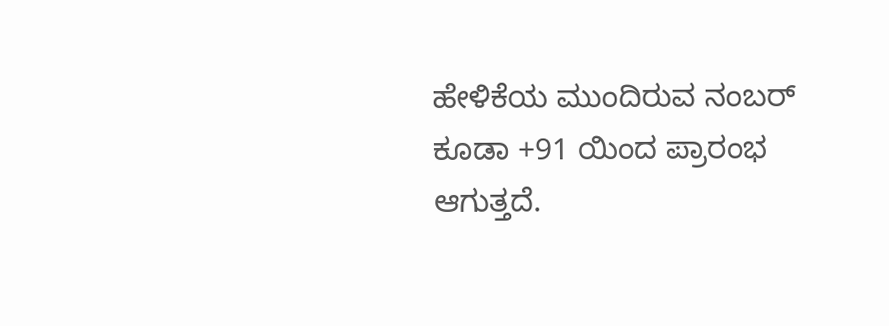ಹೇಳಿಕೆಯ ಮುಂದಿರುವ ನಂಬರ್ ಕೂಡಾ +91 ಯಿಂದ ಪ್ರಾರಂಭ ಆಗುತ್ತದೆ.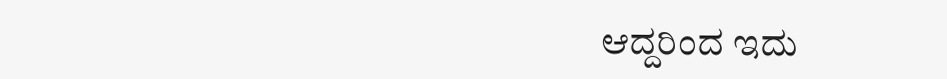ಆದ್ದರಿಂದ ಇದು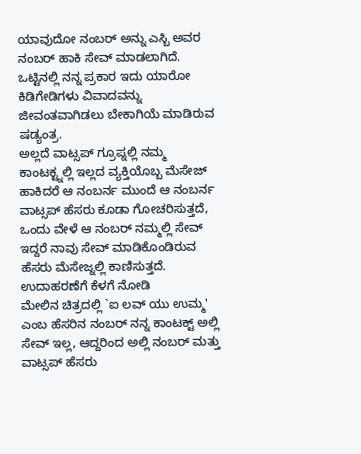ಯಾವುದೋ ನಂಬರ್ ಅನ್ನು ಎಸ್ಬಿ ಅವರ ನಂಬರ್ ಹಾಕಿ ಸೇವ್ ಮಾಡಲಾಗಿದೆ.
ಒಟ್ಟಿನಲ್ಲಿ ನನ್ನ ಪ್ರಕಾರ ಇದು ಯಾರೋ ಕಿಡಿಗೇಡಿಗಳು ವಿವಾದವನ್ನು ಜೀವಂತವಾಗಿಡಲು ಬೇಕಾಗಿಯೆ ಮಾಡಿರುವ ಷಡ್ಯಂತ್ರ.
ಅಲ್ಲದೆ ವಾಟ್ಸಪ್ ಗ್ರೂಪ್ನಲ್ಲಿ ನಮ್ಮ ಕಾಂಟಕ್ಟ್ನಲ್ಲಿ ಇಲ್ಲದ ವ್ಯಕ್ತಿಯೊಬ್ಬ ಮೆಸೇಜ್ ಹಾಕಿದರೆ ಆ ನಂಬರ್ನ ಮುಂದೆ ಆ ನಂಬರ್ನ ವಾಟ್ಸಪ್ ಹೆಸರು ಕೂಡಾ ಗೋಚರಿಸುತ್ತದೆ, ಒಂದು ವೇಳೆ ಆ ನಂಬರ್ ನಮ್ಮಲ್ಲಿ ಸೇವ್ ಇದ್ದರೆ ನಾವು ಸೇವ್ ಮಾಡಿಕೊಂಡಿರುವ ಹೆಸರು ಮೆಸೇಜ್ನಲ್ಲಿ ಕಾಣಿಸುತ್ತದೆ. ಉದಾಹರಣೆಗೆ ಕೆಳಗೆ ನೋಡಿ
ಮೇಲಿನ ಚಿತ್ರದಲ್ಲಿ `ಐ ಲವ್ ಯು ಉಮ್ಮ' ಎಂಬ ಹೆಸರಿನ ನಂಬರ್ ನನ್ನ ಕಾಂಟಕ್ಟ್ ಅಲ್ಲಿ ಸೇವ್ ಇಲ್ಲ, ಆದ್ದರಿಂದ ಅಲ್ಲಿ ನಂಬರ್ ಮತ್ತು ವಾಟ್ಸಪ್ ಹೆಸರು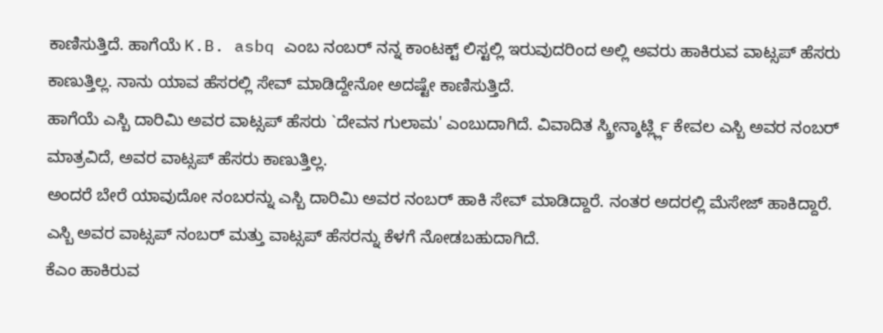ಕಾಣಿಸುತ್ತಿದೆ. ಹಾಗೆಯೆ K.B. asbq ಎಂಬ ನಂಬರ್ ನನ್ನ ಕಾಂಟಕ್ಟ್ ಲಿಸ್ಟಲ್ಲಿ ಇರುವುದರಿಂದ ಅಲ್ಲಿ ಅವರು ಹಾಕಿರುವ ವಾಟ್ಸಪ್ ಹೆಸರು ಕಾಣುತ್ತಿಲ್ಲ. ನಾನು ಯಾವ ಹೆಸರಲ್ಲಿ ಸೇವ್ ಮಾಡಿದ್ದೇನೋ ಅದಷ್ಟೇ ಕಾಣಿಸುತ್ತಿದೆ.
ಹಾಗೆಯೆ ಎಸ್ಬಿ ದಾರಿಮಿ ಅವರ ವಾಟ್ಸಪ್ ಹೆಸರು `ದೇವನ ಗುಲಾಮ' ಎಂಬುದಾಗಿದೆ. ವಿವಾದಿತ ಸ್ಕ್ರೀನ್ಶಾರ್ಟ್ಲ್ಲಿ ಕೇವಲ ಎಸ್ಬಿ ಅವರ ನಂಬರ್ ಮಾತ್ರವಿದೆ, ಅವರ ವಾಟ್ಸಪ್ ಹೆಸರು ಕಾಣುತ್ತಿಲ್ಲ.
ಅಂದರೆ ಬೇರೆ ಯಾವುದೋ ನಂಬರನ್ನು ಎಸ್ಬಿ ದಾರಿಮಿ ಅವರ ನಂಬರ್ ಹಾಕಿ ಸೇವ್ ಮಾಡಿದ್ದಾರೆ. ನಂತರ ಅದರಲ್ಲಿ ಮೆಸೇಜ್ ಹಾಕಿದ್ದಾರೆ.
ಎಸ್ಬಿ ಅವರ ವಾಟ್ಸಪ್ ನಂಬರ್ ಮತ್ತು ವಾಟ್ಸಪ್ ಹೆಸರನ್ನು ಕೆಳಗೆ ನೋಡಬಹುದಾಗಿದೆ.
ಕೆಎಂ ಹಾಕಿರುವ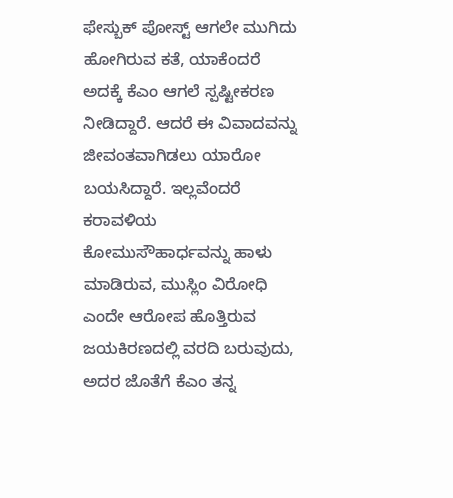ಫೇಸ್ಬುಕ್ ಪೋಸ್ಟ್ ಆಗಲೇ ಮುಗಿದು ಹೋಗಿರುವ ಕತೆ, ಯಾಕೆಂದರೆ ಅದಕ್ಕೆ ಕೆಎಂ ಆಗಲೆ ಸ್ಪಷ್ಟೀಕರಣ ನೀಡಿದ್ದಾರೆ. ಆದರೆ ಈ ವಿವಾದವನ್ನು ಜೀವಂತವಾಗಿಡಲು ಯಾರೋ ಬಯಸಿದ್ದಾರೆ. ಇಲ್ಲವೆಂದರೆ ಕರಾವಳಿಯ ಕೋಮುಸೌಹಾರ್ಧವನ್ನು ಹಾಳು ಮಾಡಿರುವ, ಮುಸ್ಲಿಂ ವಿರೋಧಿ ಎಂದೇ ಆರೋಪ ಹೊತ್ತಿರುವ ಜಯಕಿರಣದಲ್ಲಿ ವರದಿ ಬರುವುದು, ಅದರ ಜೊತೆಗೆ ಕೆಎಂ ತನ್ನ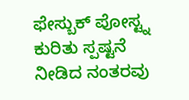ಫೇಸ್ಬುಕ್ ಪೋಸ್ಟ್ನ ಕುರಿತು ಸ್ಪಷ್ಟನೆ ನೀಡಿದ ನಂತರವು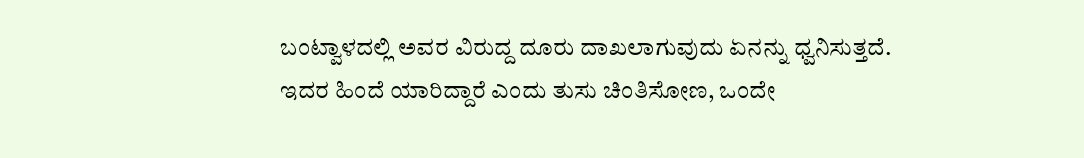ಬಂಟ್ವಾಳದಲ್ಲಿ ಅವರ ವಿರುದ್ದ ದೂರು ದಾಖಲಾಗುವುದು ಏನನ್ನು ಧ್ವನಿಸುತ್ತದೆ.
ಇದರ ಹಿಂದೆ ಯಾರಿದ್ದಾರೆ ಎಂದು ತುಸು ಚಿಂತಿಸೋಣ, ಒಂದೇ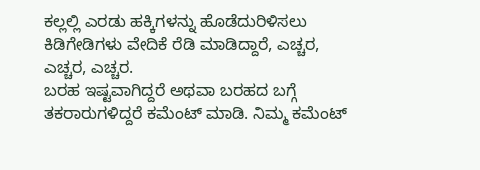ಕಲ್ಲಲ್ಲಿ ಎರಡು ಹಕ್ಕಿಗಳನ್ನು ಹೊಡೆದುರಿಳಿಸಲು ಕಿಡಿಗೇಡಿಗಳು ವೇದಿಕೆ ರೆಡಿ ಮಾಡಿದ್ದಾರೆ, ಎಚ್ಚರ, ಎಚ್ಚರ, ಎಚ್ಚರ.
ಬರಹ ಇಷ್ಟವಾಗಿದ್ದರೆ ಅಥವಾ ಬರಹದ ಬಗ್ಗೆ ತಕರಾರುಗಳಿದ್ದರೆ ಕಮೆಂಟ್ ಮಾಡಿ. ನಿಮ್ಮ ಕಮೆಂಟ್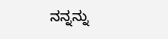ನನ್ನನ್ನು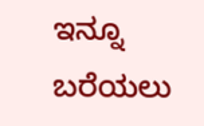ಇನ್ನೂ ಬರೆಯಲು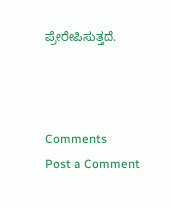ಪ್ರೇರೇಪಿಸುತ್ತದೆ.



Comments
Post a Comment